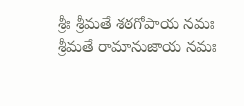శ్రీః శ్రీమతే శఠగోపాయ నమః శ్రీమతే రామానుజాయ నమః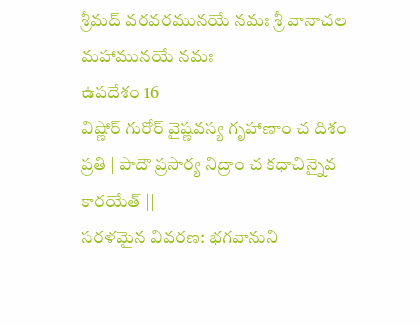శ్రీమద్ వరవరమునయే నమః శ్రీ వానాచల మహామునయే నమః
ఉపదేశం 16
విష్ణోర్ గురోర్ వైష్ణవస్య గృహాణాం చ దిశం ప్రతి | పాదౌ ప్రసార్య నిద్రాం చ కధాచిన్నైవ కారయేత్ ||
సరళమైన వివరణ: భగవానుని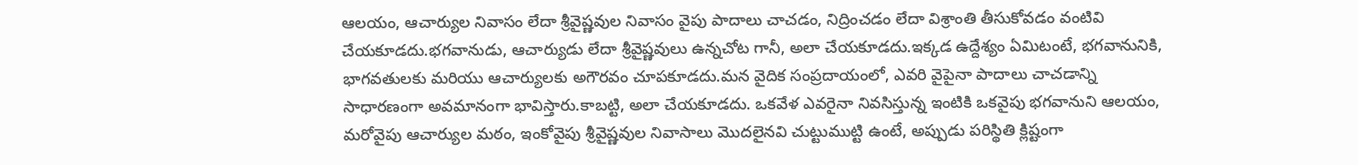ఆలయం, ఆచార్యుల నివాసం లేదా శ్రీవైష్ణవుల నివాసం వైపు పాదాలు చాచడం, నిద్రించడం లేదా విశ్రాంతి తీసుకోవడం వంటివి చేయకూడదు.భగవానుడు, ఆచార్యుడు లేదా శ్రీవైష్ణవులు ఉన్నచోట గానీ, అలా చేయకూడదు.ఇక్కడ ఉద్దేశ్యం ఏమిటంటే, భగవానునికి, భాగవతులకు మరియు ఆచార్యులకు అగౌరవం చూపకూడదు.మన వైదిక సంప్రదాయంలో, ఎవరి వైపైనా పాదాలు చాచడాన్ని సాధారణంగా అవమానంగా భావిస్తారు.కాబట్టి, అలా చేయకూడదు. ఒకవేళ ఎవరైనా నివసిస్తున్న ఇంటికి ఒకవైపు భగవానుని ఆలయం, మరోవైపు ఆచార్యుల మఠం, ఇంకోవైపు శ్రీవైష్ణవుల నివాసాలు మొదలైనవి చుట్టుముట్టి ఉంటే, అప్పుడు పరిస్థితి క్లిష్టంగా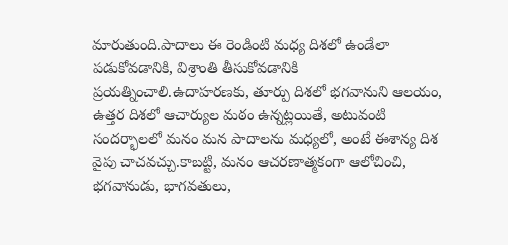మారుతుంది.పాదాలు ఈ రెండింటి మధ్య దిశలో ఉండేలా పడుకోవడానికి, విశ్రాంతి తీసుకోవడానికి ప్రయత్నించాలి.ఉదాహరణకు, తూర్పు దిశలో భగవానుని ఆలయం, ఉత్తర దిశలో ఆచార్యుల మఠం ఉన్నట్లయితే, అటువంటి సందర్భాలలో మనం మన పాదాలను మధ్యలో, అంటే ఈశాన్య దిశ వైపు చాచవచ్చు.కాబట్టి, మనం ఆచరణాత్మకంగా ఆలోచించి, భగవానుడు, భాగవతులు,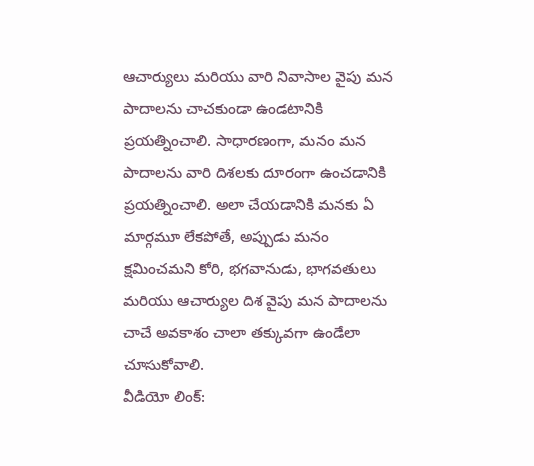ఆచార్యులు మరియు వారి నివాసాల వైపు మన పాదాలను చాచకుండా ఉండటానికి ప్రయత్నించాలి. సాధారణంగా, మనం మన పాదాలను వారి దిశలకు దూరంగా ఉంచడానికి ప్రయత్నించాలి. అలా చేయడానికి మనకు ఏ మార్గమూ లేకపోతే, అప్పుడు మనం క్షమించమని కోరి, భగవానుడు, భాగవతులు మరియు ఆచార్యుల దిశ వైపు మన పాదాలను చాచే అవకాశం చాలా తక్కువగా ఉండేలా చూసుకోవాలి.
వీడియో లింక్: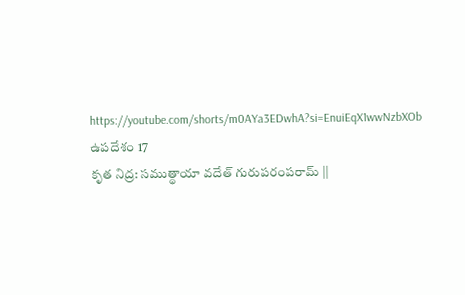https://youtube.com/shorts/m0AYa3EDwhA?si=EnuiEqX1wwNzbXOb
ఉపదేశం 17
కృత నిద్ర: సముత్థాయా వదేత్ గురుపరంపరామ్ ||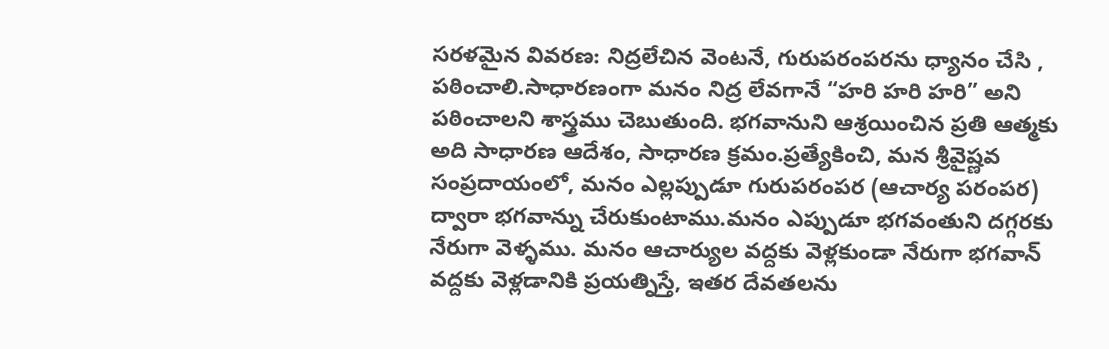సరళమైన వివరణ: నిద్రలేచిన వెంటనే, గురుపరంపరను ధ్యానం చేసి , పఠించాలి.సాధారణంగా మనం నిద్ర లేవగానే “హరి హరి హరి” అని పఠించాలని శాస్త్రము చెబుతుంది. భగవానుని ఆశ్రయించిన ప్రతి ఆత్మకు అది సాధారణ ఆదేశం, సాధారణ క్రమం.ప్రత్యేకించి, మన శ్రీవైష్ణవ సంప్రదాయంలో, మనం ఎల్లప్పుడూ గురుపరంపర (ఆచార్య పరంపర) ద్వారా భగవాన్ను చేరుకుంటాము.మనం ఎప్పుడూ భగవంతుని దగ్గరకు నేరుగా వెళ్ళము. మనం ఆచార్యుల వద్దకు వెళ్లకుండా నేరుగా భగవాన్ వద్దకు వెళ్లడానికి ప్రయత్నిస్తే, ఇతర దేవతలను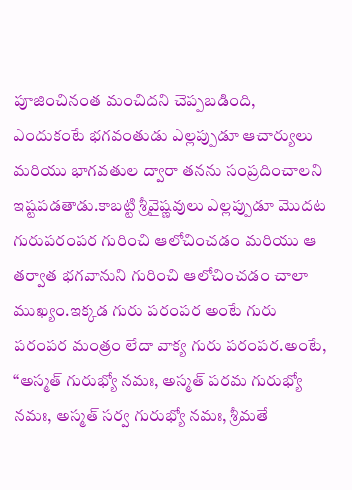పూజించినంత మంచిదని చెప్పబడింది, ఎందుకంటే భగవంతుడు ఎల్లప్పుడూ ఆచార్యులు మరియు భాగవతుల ద్వారా తనను సంప్రదించాలని ఇష్టపడతాడు.కాబట్టి శ్రీవైష్ణవులు ఎల్లప్పుడూ మొదట గురుపరంపర గురించి ఆలోచించడం మరియు ఆ తర్వాత భగవానుని గురించి ఆలోచించడం చాలా ముఖ్యం.ఇక్కడ గురు పరంపర అంటే గురు పరంపర మంత్రం లేదా వాక్య గురు పరంపర.అంటే, “అస్మత్ గురుభ్యో నమః, అస్మత్ పరమ గురుభ్యో నమః, అస్మత్ సర్వ గురుభ్యో నమః, శ్రీమతే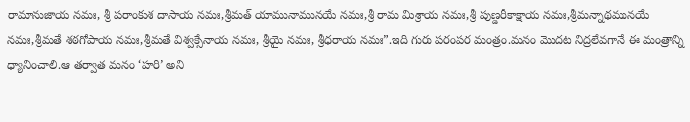రామానుజాయ నమః, శ్రీ పరాంకుశ దాసాయ నమః,శ్రీమత్ యామునామునయే నమః,శ్రీ రామ మిశ్రాయ నమః,శ్రీ పుణ్డరీకాక్షాయ నమః,శ్రీమన్నాథమునయే నమః,శ్రీమతే శఠగోపాయ నమః,శ్రీమతే విశ్వక్సేనాయ నమః, శ్రీయై నమః, శ్రీధరాయ నమః”.ఇది గురు పరంపర మంత్రం.మనం మొదట నిద్రలేవగానే ఈ మంత్రాన్ని ధ్యానించాలి.ఆ తర్వాత మనం ‘హరి’ అని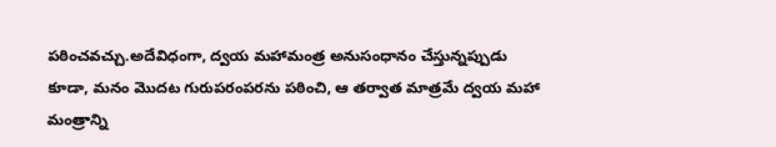పఠించవచ్చు.అదేవిధంగా, ద్వయ మహామంత్ర అనుసంధానం చేస్తున్నప్పుడు కూడా, మనం మొదట గురుపరంపరను పఠించి, ఆ తర్వాత మాత్రమే ద్వయ మహా మంత్రాన్ని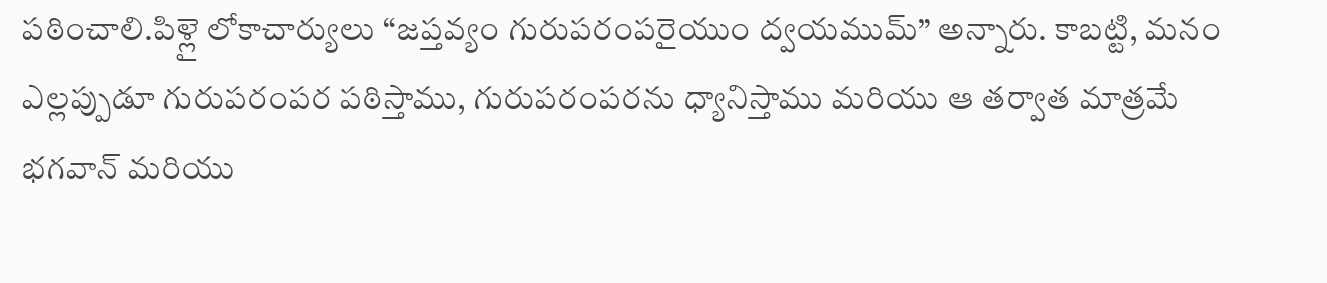పఠించాలి.పిళ్లై లోకాచార్యులు “జప్తవ్యం గురుపరంపరైయుం ద్వయముమ్” అన్నారు. కాబట్టి, మనం ఎల్లప్పుడూ గురుపరంపర పఠిస్తాము, గురుపరంపరను ధ్యానిస్తాము మరియు ఆ తర్వాత మాత్రమే భగవాన్ మరియు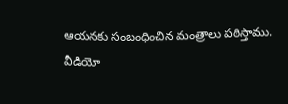ఆయనకు సంబంధించిన మంత్రాలు పఠిస్తాము.
వీడియో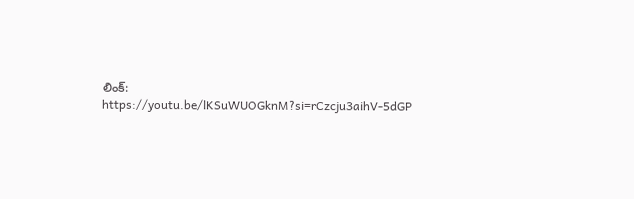లింక్: https://youtu.be/lKSuWUOGknM?si=rCzcju3aihV-5dGP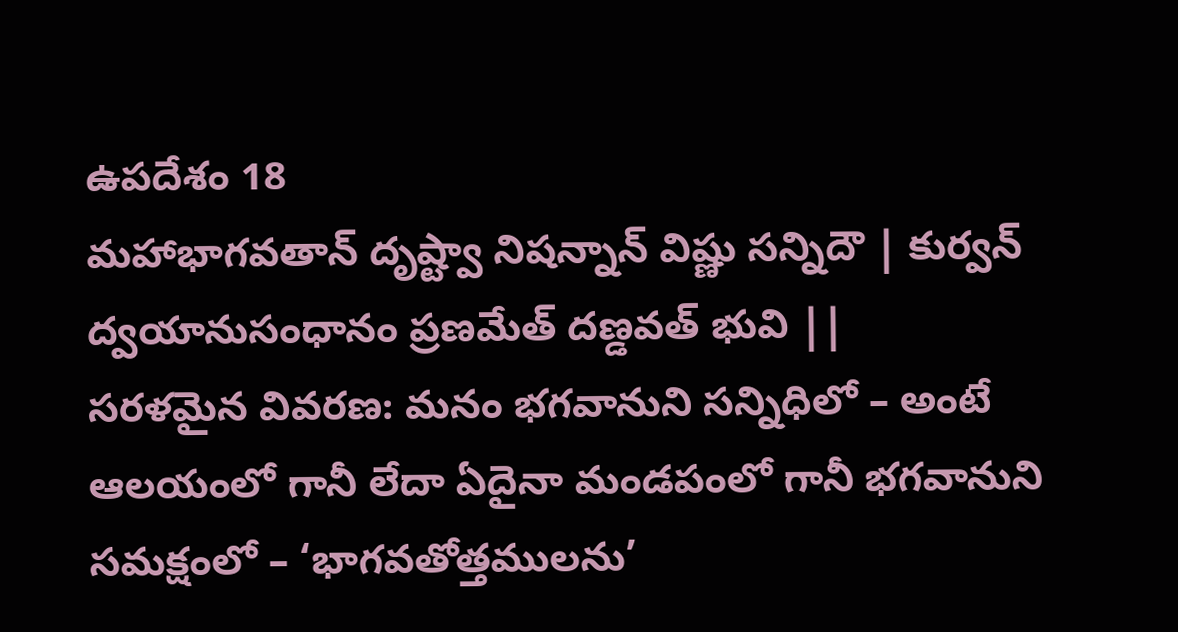ఉపదేశం 18
మహాభాగవతాన్ దృష్ట్వా నిషన్నాన్ విష్ణు సన్నిదౌ | కుర్వన్ ద్వయానుసంధానం ప్రణమేత్ దణ్డవత్ భువి ||
సరళమైన వివరణ: మనం భగవానుని సన్నిధిలో – అంటే ఆలయంలో గానీ లేదా ఏదైనా మండపంలో గానీ భగవానుని సమక్షంలో – ‘భాగవతోత్తములను’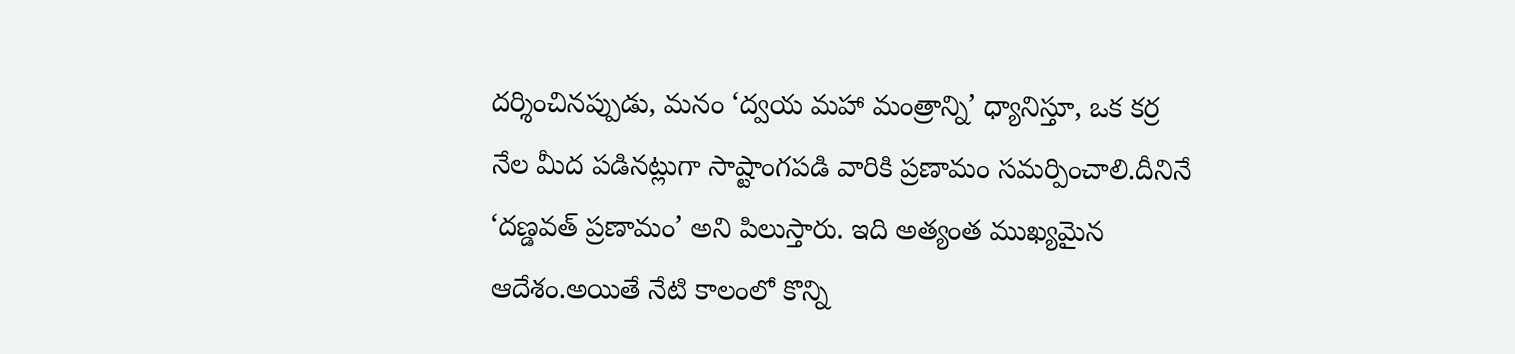దర్శించినప్పుడు, మనం ‘ద్వయ మహా మంత్రాన్ని’ ధ్యానిస్తూ, ఒక కర్ర నేల మీద పడినట్లుగా సాష్టాంగపడి వారికి ప్రణామం సమర్పించాలి.దీనినే ‘దణ్డవత్ ప్రణామం’ అని పిలుస్తారు. ఇది అత్యంత ముఖ్యమైన ఆదేశం.అయితే నేటి కాలంలో కొన్ని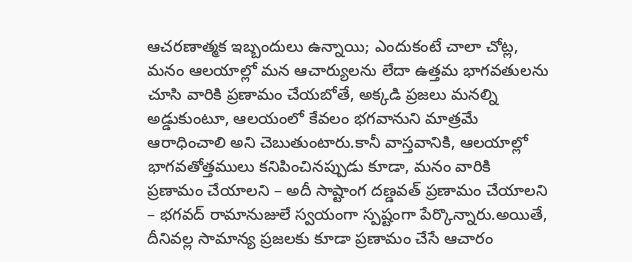ఆచరణాత్మక ఇబ్బందులు ఉన్నాయి; ఎందుకంటే చాలా చోట్ల, మనం ఆలయాల్లో మన ఆచార్యులను లేదా ఉత్తమ భాగవతులను చూసి వారికి ప్రణామం చేయబోతే, అక్కడి ప్రజలు మనల్ని అడ్డుకుంటూ, ఆలయంలో కేవలం భగవానుని మాత్రమే ఆరాధించాలి అని చెబుతుంటారు.కానీ వాస్తవానికి, ఆలయాల్లో భాగవతోత్తములు కనిపించినప్పుడు కూడా, మనం వారికి ప్రణామం చేయాలని – అదీ సాష్టాంగ దణ్డవత్ ప్రణామం చేయాలని – భగవద్ రామానుజులే స్వయంగా స్పష్టంగా పేర్కొన్నారు.అయితే, దీనివల్ల సామాన్య ప్రజలకు కూడా ప్రణామం చేసే ఆచారం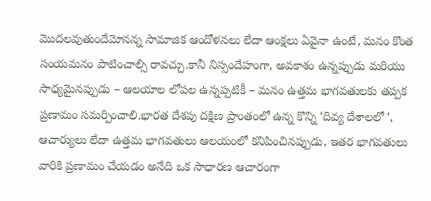మొదలవుతుందేమోనన్న సామాజిక ఆందోళనలు లేదా ఆంక్షలు ఏవైనా ఉంటే, మనం కొంత సంయమనం పాటించాల్సి రావచ్చు.కానీ నిస్సందేహంగా, అవకాశం ఉన్నప్పుడు మరియు సాధ్యమైనప్పుడు – ఆలయాల లోపల ఉన్నప్పటికీ – మనం ఉత్తమ భాగవతులకు తప్పక ప్రణామం సమర్పించాలి.భారత దేశపు దక్షిణ ప్రాంతంలో ఉన్న కొన్ని ‘దివ్య దేశాలలో ‘, ఆచార్యులు లేదా ఉత్తమ భాగవతులు ఆలయంలో కనిపించినప్పుడు, ఇతర భాగవతులు వారికి ప్రణామం చేయడం అనేది ఒక సాధారణ ఆచారంగా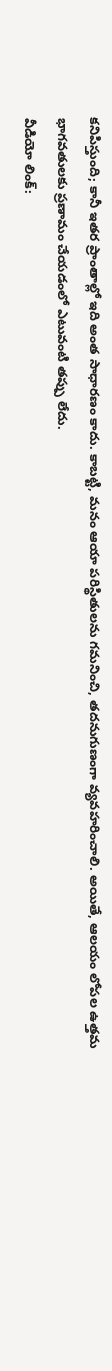కనిపిస్తుంది; కానీ ఇతర ప్రాంతాల్లో ఇది అంత సాధారణం కాదు. కాబట్టి, మనం ఆయా పరిస్థితులను గమనించి, తదనుగుణంగా వ్యవహరించాలి. అయితే, ఆలయం లోపల ఉత్తమ భాగవతులకు ప్రణామం చేయడంలో ఎటువంటి తప్పు లేదు.
వీడియో లింక్: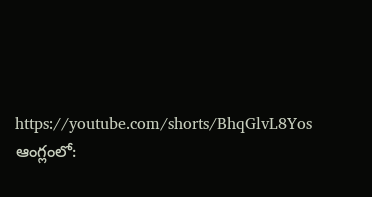https://youtube.com/shorts/BhqGlvL8Yos
ఆంగ్లంలో: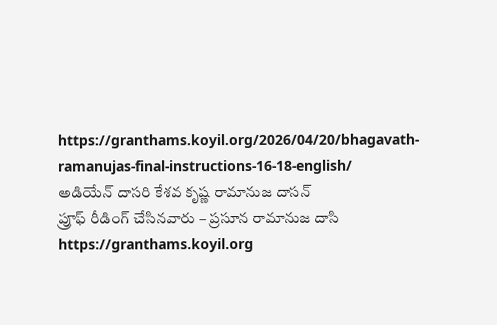https://granthams.koyil.org/2026/04/20/bhagavath-ramanujas-final-instructions-16-18-english/
అడియేన్ దాసరి కేశవ కృష్ణ రామానుజ దాసన్
ప్రూఫ్ రీడింగ్ చేసినవారు – ప్రసూన రామానుజ దాసి
https://granthams.koyil.org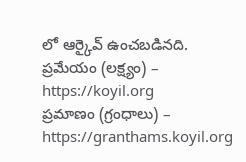లో ఆర్కైవ్ ఉంచబడినది.
ప్రమేయం (లక్ష్యం) – https://koyil.org
ప్రమాణం (గ్రంధాలు) – https://granthams.koyil.org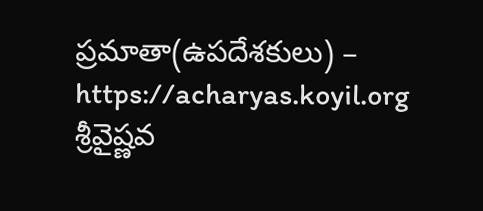ప్రమాతా(ఉపదేశకులు) – https://acharyas.koyil.org
శ్రీవైష్ణవ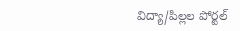విద్యా/పిల్లల పోర్టల్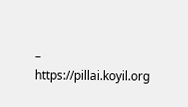– https://pillai.koyil.org